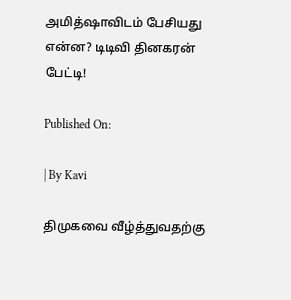அமித்ஷாவிடம் பேசியது என்ன? டிடிவி தினகரன் பேட்டி!

Published On:

| By Kavi

திமுகவை வீழ்த்துவதற்கு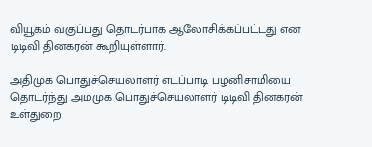வியூகம் வகுப்பது தொடர்பாக ஆலோசிக்கப்பட்டது என டிடிவி தினகரன் கூறியுள்ளார்.

அதிமுக பொதுச்செயலாளர் எடப்பாடி பழனிசாமியை தொடர்ந்து அமமுக பொதுச்செயலாளர் டிடிவி தினகரன் உள்துறை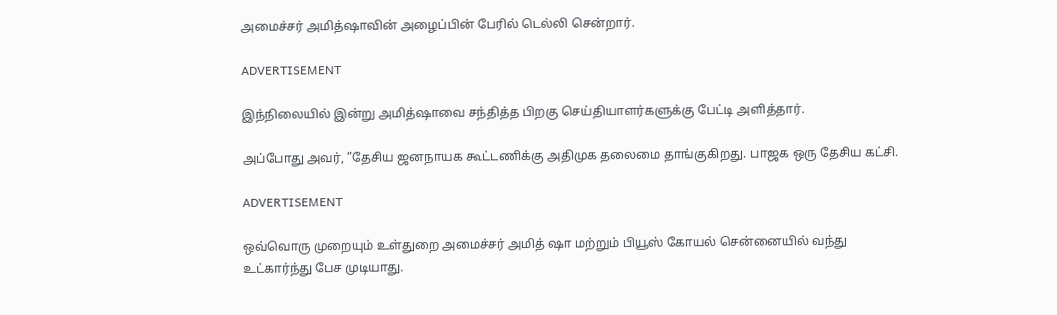அமைச்சர் அமித்ஷாவின் அழைப்பின் பேரில் டெல்லி சென்றார்.

ADVERTISEMENT

இந்நிலையில் இன்று அமித்ஷாவை சந்தித்த பிறகு செய்தியாளர்களுக்கு பேட்டி அளித்தார்.

அப்போது அவர், ”தேசிய ஜனநாயக கூட்டணிக்கு அதிமுக தலைமை தாங்குகிறது. பாஜக ஒரு தேசிய கட்சி.

ADVERTISEMENT

ஒவ்வொரு முறையும் உள்துறை அமைச்சர் அமித் ஷா மற்றும் பியூஸ் கோயல் சென்னையில் வந்து உட்கார்ந்து பேச முடியாது.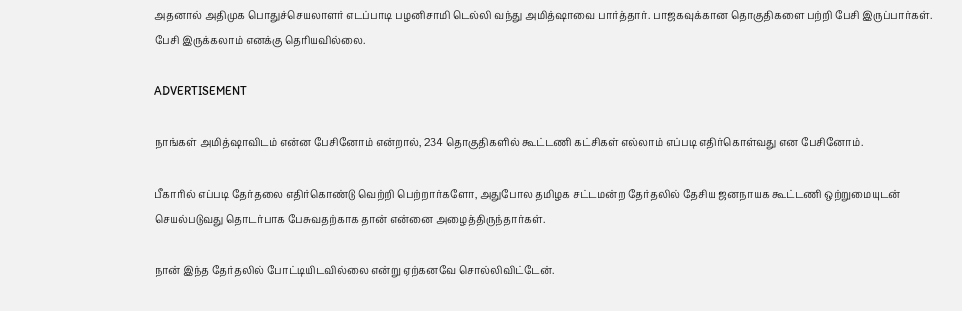அதனால் அதிமுக பொதுச்செயலாளர் எடப்பாடி பழனிசாமி டெல்லி வந்து அமித்ஷாவை பார்த்தார். பாஜகவுக்கான தொகுதிகளை பற்றி பேசி இருப்பார்கள். பேசி இருக்கலாம் எனக்கு தெரியவில்லை.

ADVERTISEMENT

நாங்கள் அமித்ஷாவிடம் என்ன பேசினோம் என்றால், 234 தொகுதிகளில் கூட்டணி கட்சிகள் எல்லாம் எப்படி எதிர்கொள்வது என பேசினோம்.

பீகாரில் எப்படி தேர்தலை எதிர்கொண்டு வெற்றி பெற்றார்களோ, அதுபோல தமிழக சட்டமன்ற தேர்தலில் தேசிய ஜனநாயக கூட்டணி ஒற்றுமையுடன் செயல்படுவது தொடர்பாக பேசுவதற்காக தான் என்னை அழைத்திருந்தார்கள்.

நான் இந்த தேர்தலில் போட்டியிடவில்லை என்று ஏற்கனவே சொல்லிவிட்டேன்.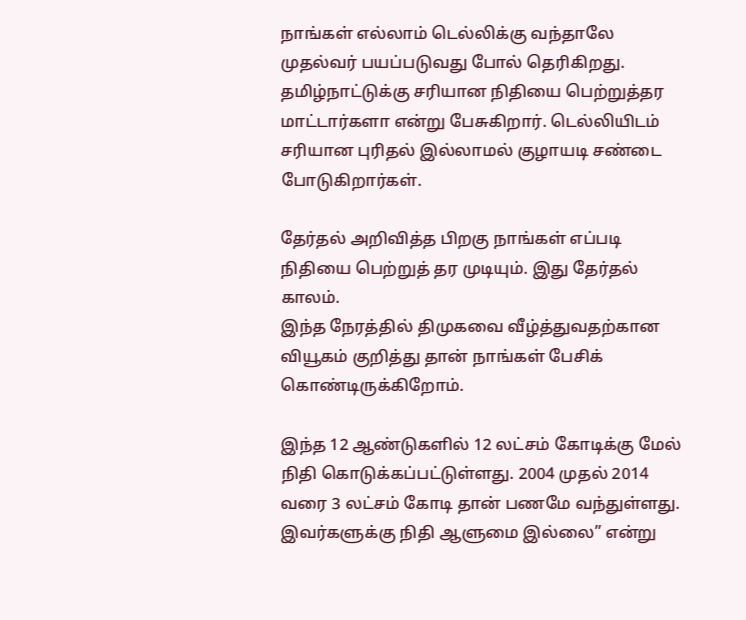நாங்கள் எல்லாம் டெல்லிக்கு வந்தாலே முதல்வர் பயப்படுவது போல் தெரிகிறது. தமிழ்நாட்டுக்கு சரியான நிதியை பெற்றுத்தர மாட்டார்களா என்று பேசுகிறார். டெல்லியிடம் சரியான புரிதல் இல்லாமல் குழாயடி சண்டை போடுகிறார்கள்.

தேர்தல் அறிவித்த பிறகு நாங்கள் எப்படி நிதியை பெற்றுத் தர முடியும். இது தேர்தல் காலம்.
இந்த நேரத்தில் திமுகவை வீழ்த்துவதற்கான வியூகம் குறித்து தான் நாங்கள் பேசிக் கொண்டிருக்கிறோம்.

இந்த 12 ஆண்டுகளில் 12 லட்சம் கோடிக்கு மேல் நிதி கொடுக்கப்பட்டுள்ளது. 2004 முதல் 2014 வரை 3 லட்சம் கோடி தான் பணமே வந்துள்ளது. இவர்களுக்கு நிதி ஆளுமை இல்லை” என்று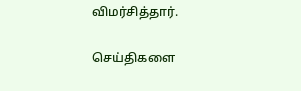விமர்சித்தார்.

செய்திகளை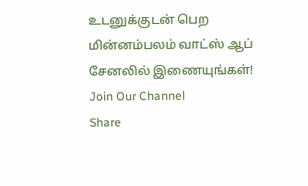உடனுக்குடன் பெற மின்னம்பலம் வாட்ஸ் ஆப் சேனலில் இணையுங்கள்!
Join Our Channel
Share